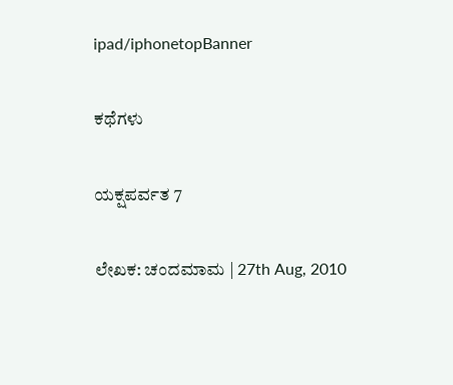ipad/iphonetopBanner

ಕಥೆಗಳು

ಯಕ್ಷಪರ್ವತ 7

ಲೇಖಕ: ಚಂದಮಾಮ | 27th Aug, 2010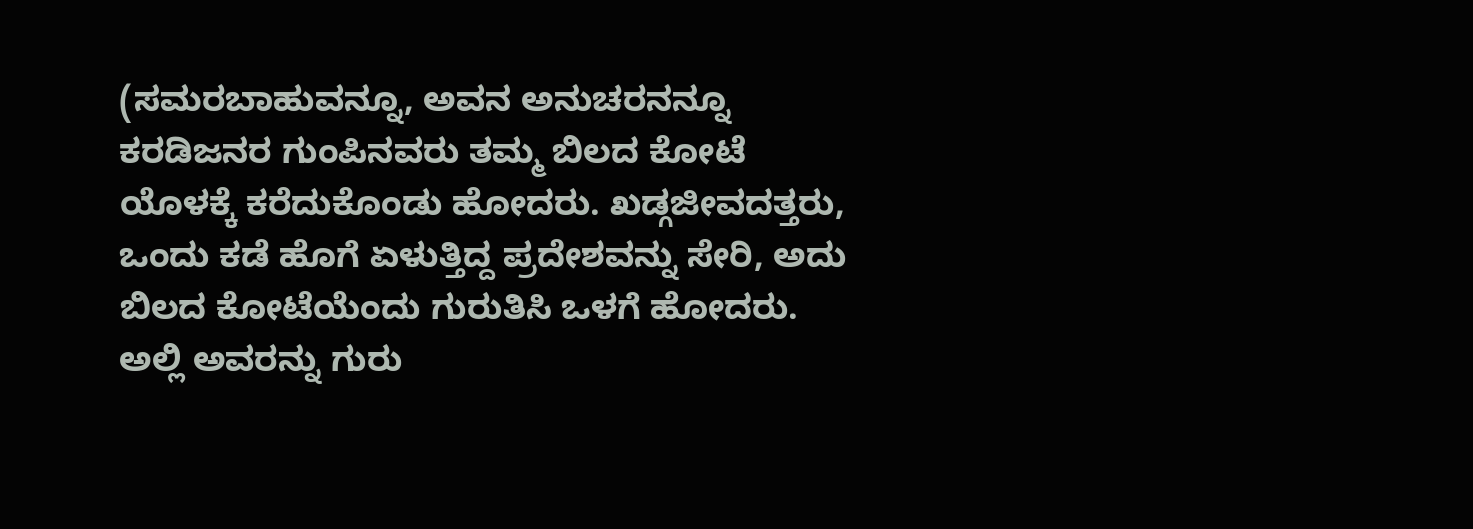(ಸಮರಬಾಹುವನ್ನೂ, ಅವನ ಅನುಚರನನ್ನೂ ಕರಡಿಜನರ ಗುಂಪಿನವರು ತಮ್ಮ ಬಿಲದ ಕೋಟೆ ಯೊಳಕ್ಕೆ ಕರೆದುಕೊಂಡು ಹೋದರು. ಖಡ್ಗಜೀವದತ್ತರು, ಒಂದು ಕಡೆ ಹೊಗೆ ಏಳುತ್ತಿದ್ದ ಪ್ರದೇಶವನ್ನು ಸೇರಿ, ಅದು ಬಿಲದ ಕೋಟೆಯೆಂದು ಗುರುತಿಸಿ ಒಳಗೆ ಹೋದರು. ಅಲ್ಲಿ ಅವರನ್ನು ಗುರು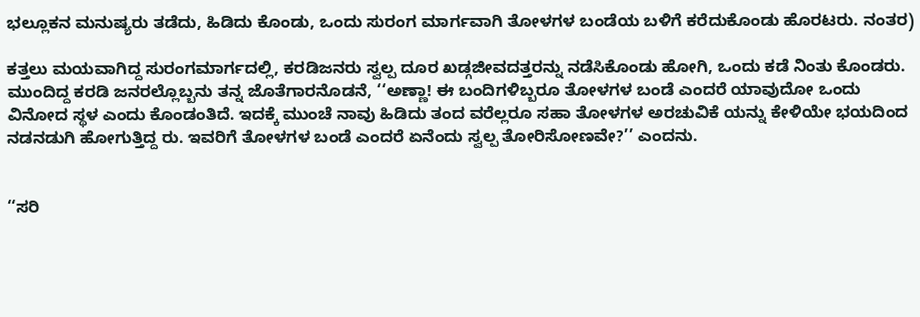ಭಲ್ಲೂಕನ ಮನುಷ್ಯರು ತಡೆದು, ಹಿಡಿದು ಕೊಂಡು, ಒಂದು ಸುರಂಗ ಮಾರ್ಗವಾಗಿ ತೋಳಗಳ ಬಂಡೆಯ ಬಳಿಗೆ ಕರೆದುಕೊಂಡು ಹೊರಟರು. ನಂತರ)

ಕತ್ತಲು ಮಯವಾಗಿದ್ದ ಸುರಂಗಮಾರ್ಗದಲ್ಲಿ, ಕರಡಿಜನರು ಸ್ವಲ್ಪ ದೂರ ಖಡ್ಗಜೀವದತ್ತರನ್ನು ನಡೆಸಿಕೊಂಡು ಹೋಗಿ, ಒಂದು ಕಡೆ ನಿಂತು ಕೊಂಡರು. ಮುಂದಿದ್ದ ಕರಡಿ ಜನರಲ್ಲೊಬ್ಬನು ತನ್ನ ಜೊತೆಗಾರನೊಡನೆ, ‘‘ಅಣ್ಣಾ! ಈ ಬಂದಿಗಳಿಬ್ಬರೂ ತೋಳಗಳ ಬಂಡೆ ಎಂದರೆ ಯಾವುದೋ ಒಂದು ವಿನೋದ ಸ್ಥಳ ಎಂದು ಕೊಂಡಂತಿದೆ. ಇದಕ್ಕೆ ಮುಂಚೆ ನಾವು ಹಿಡಿದು ತಂದ ವರೆಲ್ಲರೂ ಸಹಾ ತೋಳಗಳ ಅರಚುವಿಕೆ ಯನ್ನು ಕೇಳಿಯೇ ಭಯದಿಂದ ನಡನಡುಗಿ ಹೋಗುತ್ತಿದ್ದ ರು. ಇವರಿಗೆ ತೋಳಗಳ ಬಂಡೆ ಎಂದರೆ ಏನೆಂದು ಸ್ವಲ್ಪ ತೋರಿಸೋಣವೇ?’’ ಎಂದನು.


‘‘ಸರಿ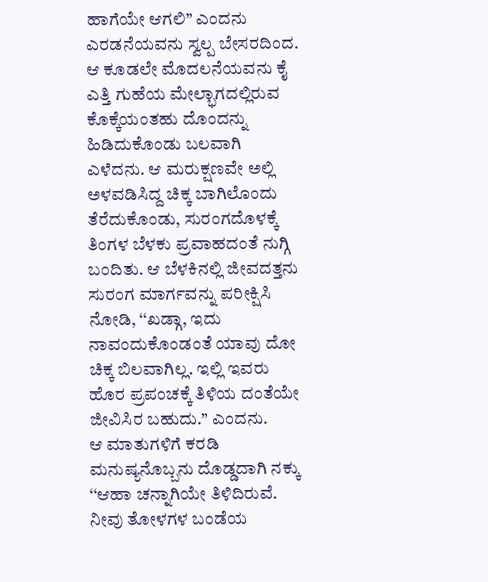ಹಾಗೆಯೇ ಆಗಲಿ’’ ಎಂದನು ಎರಡನೆಯವನು ಸ್ವಲ್ಪ ಬೇಸರದಿಂದ. ಆ ಕೂಡಲೇ ಮೊದಲನೆಯವನು ಕೈ ಎತ್ತಿ ಗುಹೆಯ ಮೇಲ್ಭಾಗದಲ್ಲಿರುವ ಕೊಕ್ಕೆಯಂತಹು ದೊಂದನ್ನು ಹಿಡಿದುಕೊಂಡು ಬಲವಾಗಿ ಎಳೆದನು. ಆ ಮರುಕ್ಷಣವೇ ಅಲ್ಲಿ ಅಳವಡಿಸಿದ್ದ ಚಿಕ್ಕ ಬಾಗಿಲೊಂದು ತೆರೆದುಕೊಂಡು, ಸುರಂಗದೊಳಕ್ಕೆ ತಿಂಗಳ ಬೆಳಕು ಪ್ರವಾಹದಂತೆ ನುಗ್ಗಿ ಬಂದಿತು. ಆ ಬೆಳಕಿನಲ್ಲಿ ಜೀವದತ್ತನು ಸುರಂಗ ಮಾರ್ಗವನ್ನು ಪರೀಕ್ಷಿಸಿ ನೋಡಿ, ‘‘ಖಡ್ಗಾ, ಇದು ನಾವಂದುಕೊಂಡಂತೆ ಯಾವು ದೋ ಚಿಕ್ಕ ಬಿಲವಾಗಿಲ್ಲ. ಇಲ್ಲಿ ಇವರು ಹೊರ ಪ್ರಪಂಚಕ್ಕೆ ತಿಳಿಯ ದಂತೆಯೇ ಜೀವಿಸಿರ ಬಹುದು.’’ ಎಂದನು.
ಆ ಮಾತುಗಳಿಗೆ ಕರಡಿ ಮನುಷ್ಯನೊಬ್ಬನು ದೊಡ್ಡದಾಗಿ ನಕ್ಕು ‘‘ಆಹಾ ಚನ್ನಾಗಿಯೇ ತಿಳಿದಿರುವೆ. ನೀವು ತೋಳಗಳ ಬಂಡೆಯ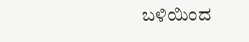ಬಳಿಯಿಂದ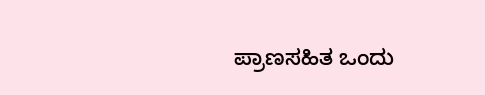ಪ್ರಾಣಸಹಿತ ಒಂದು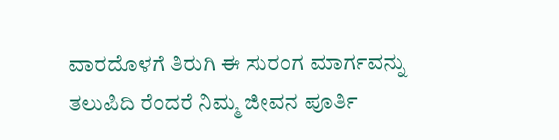ವಾರದೊಳಗೆ ತಿರುಗಿ ಈ ಸುರಂಗ ಮಾರ್ಗವನ್ನು ತಲುಪಿದಿ ರೆಂದರೆ ನಿಮ್ಮ ಜೀವನ ಪೂರ್ತಿ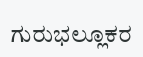ಗುರುಭಲ್ಲೂಕರ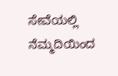ಸೇವೆಯಲ್ಲಿ ನೆಮ್ಮದಿಯಿಂದ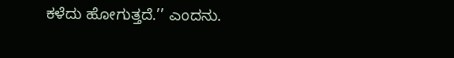ಕಳೆದು ಹೋಗುತ್ತದೆ.’’ ಎಂದನು.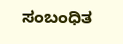ಸಂಬಂಧಿತ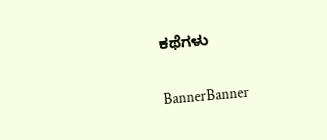ಕಥೆಗಳು

BannerBanner